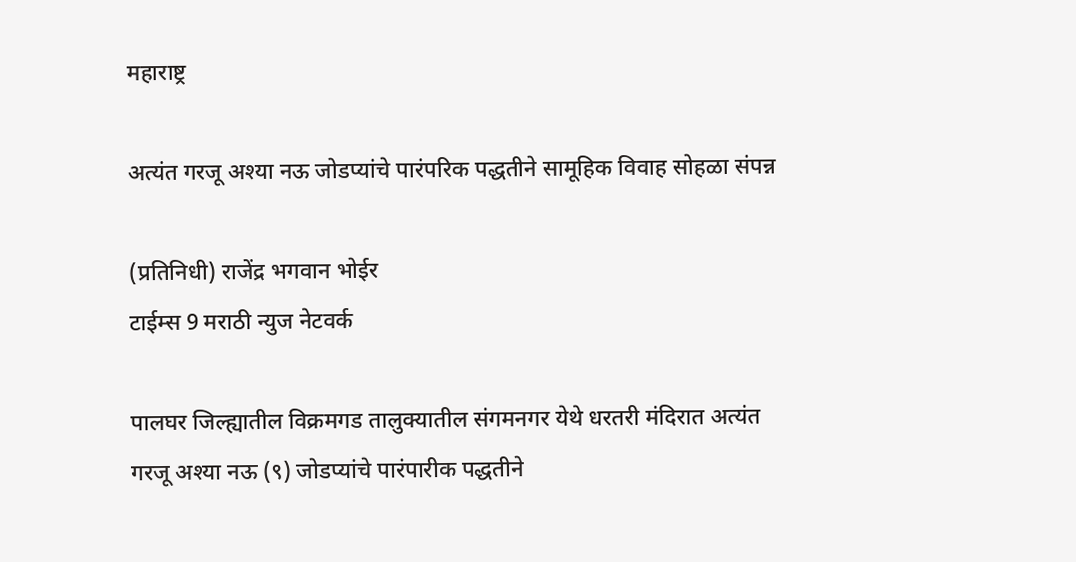महाराष्ट्र

अत्यंत गरजू अश्या नऊ जोडप्यांचे पारंपरिक पद्धतीने सामूहिक विवाह सोहळा संपन्न

(प्रतिनिधी) राजेंद्र भगवान भोईर
टाईम्स 9 मराठी न्युज नेटवर्क

पालघर जिल्ह्यातील विक्रमगड तालुक्यातील संगमनगर येथे धरतरी मंदिरात अत्यंत गरजू अश्या नऊ (९) जोडप्यांचे पारंपारीक पद्धतीने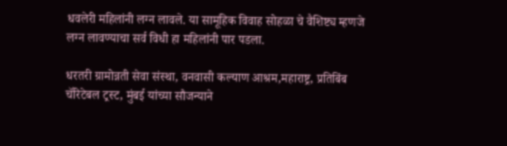धवलेरी महिलांनी लग्न लावले. या सामूहिक विवाह सोहळा चे वैशिष्ट्य म्हणजे लग्न लावण्याचा सर्व विधी हा महिलांनी पार पडला.

धरतरी ग्रामोन्नती सेवा संस्था, वनवासी कल्याण आश्रम,महाराष्ट्र, प्रतिबिंब चॅरिटेबल ट्रस्ट, मुंबई यांच्या सौजन्याने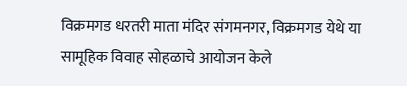विक्रमगड धरतरी माता मंदिर संगमनगर, विक्रमगड येथे या सामूहिक विवाह सोहळाचे आयोजन केले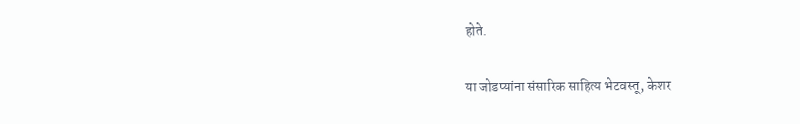होते.

या जोडप्यांना संसारिक साहित्य भेटवस्तू, केशर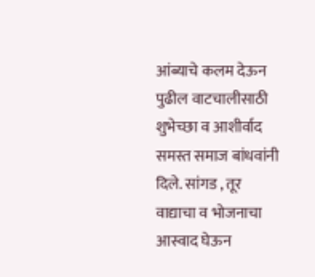आंब्याचे कलम देऊन पुढील वाटचालीसाठी शुभेच्छा व आशीर्वाद समस्त समाज बांधवांनी दिले. सांगड , तूर वाद्याचा व भोजनाचा आस्वाद घेऊन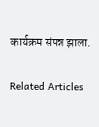कार्यक्रम संपन्न झाला.

Related Articles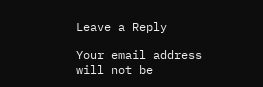Leave a Reply

Your email address will not be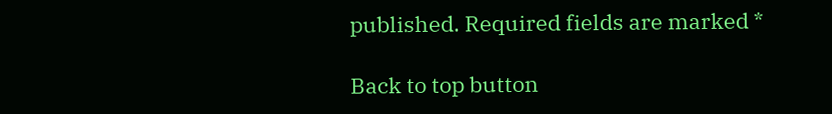published. Required fields are marked *

Back to top button